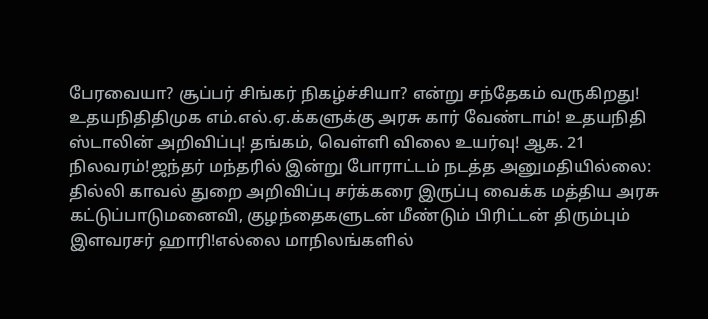பேரவையா? சூப்பர் சிங்கர் நிகழ்ச்சியா? என்று சந்தேகம் வருகிறது! உதயநிதிதிமுக எம்.எல்.ஏ.க்களுக்கு அரசு கார் வேண்டாம்! உதயநிதி ஸ்டாலின் அறிவிப்பு! தங்கம், வெள்ளி விலை உயர்வு! ஆக. 21 நிலவரம்!ஜந்தர் மந்தரில் இன்று போராட்டம் நடத்த அனுமதியில்லை: தில்லி காவல் துறை அறிவிப்பு சர்க்கரை இருப்பு வைக்க மத்திய அரசு கட்டுப்பாடுமனைவி, குழந்தைகளுடன் மீண்டும் பிரிட்டன் திரும்பும் இளவரசர் ஹாரி!எல்லை மாநிலங்களில்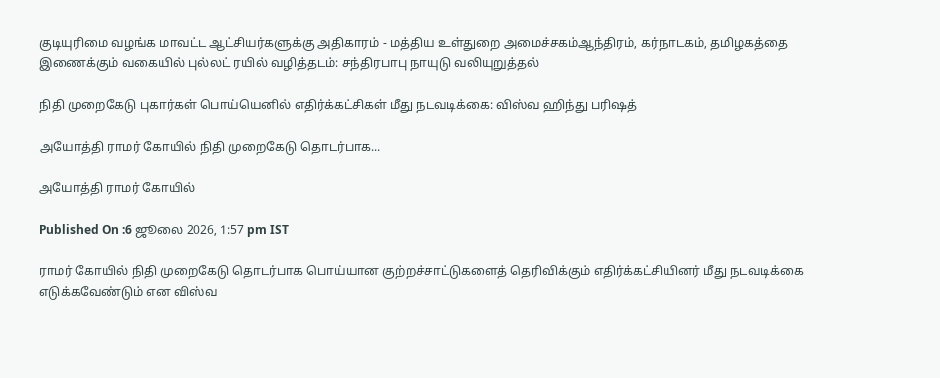குடியுரிமை வழங்க மாவட்ட ஆட்சியர்களுக்கு அதிகாரம் - மத்திய உள்துறை அமைச்சகம்ஆந்திரம், கர்நாடகம், தமிழகத்தை இணைக்கும் வகையில் புல்லட் ரயில் வழித்தடம்: சந்திரபாபு நாயுடு வலியுறுத்தல்

நிதி முறைகேடு புகார்கள் பொய்யெனில் எதிர்க்கட்சிகள் மீது நடவடிக்கை: விஸ்வ ஹிந்து பரிஷத்

அயோத்தி ராமர் கோயில் நிதி முறைகேடு தொடர்பாக...

அயோத்தி ராமர் கோயில்

Published On :6 ஜூலை 2026, 1:57 pm IST

ராமர் கோயில் நிதி முறைகேடு தொடர்பாக பொய்யான குற்றச்சாட்டுகளைத் தெரிவிக்கும் எதிர்க்கட்சியினர் மீது நடவடிக்கை எடுக்கவேண்டும் என விஸ்வ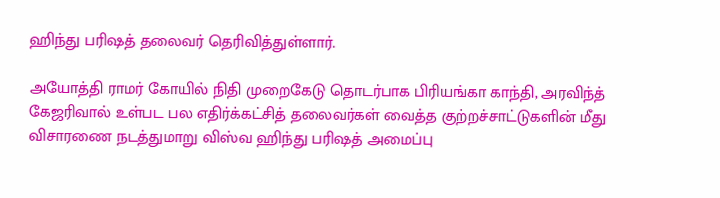ஹிந்து பரிஷத் தலைவர் தெரிவித்துள்ளார்.

அயோத்தி ராமர் கோயில் நிதி முறைகேடு தொடர்பாக பிரியங்கா காந்தி, அரவிந்த் கேஜரிவால் உள்பட பல எதிர்க்கட்சித் தலைவர்கள் வைத்த குற்றச்சாட்டுகளின் மீது விசாரணை நடத்துமாறு விஸ்வ ஹிந்து பரிஷத் அமைப்பு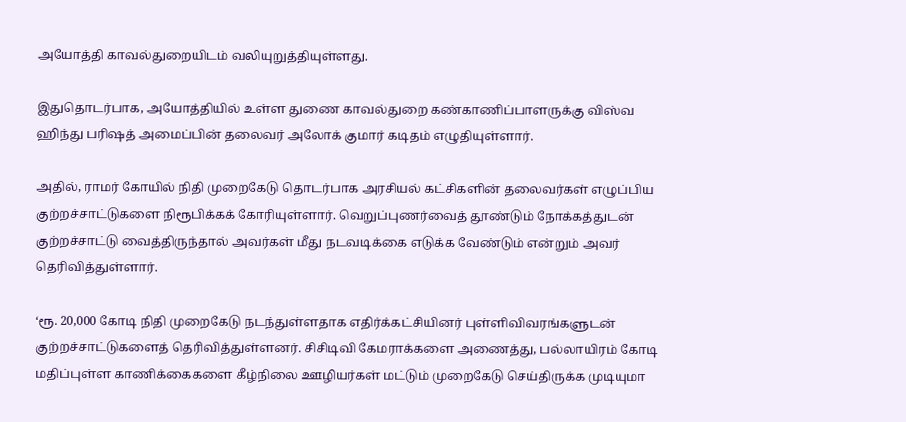அயோத்தி காவல்துறையிடம் வலியுறுத்தியுள்ளது.

இதுதொடர்பாக, அயோத்தியில் உள்ள துணை காவல்துறை கண்காணிப்பாளருக்கு விஸ்வ ஹிந்து பரிஷத் அமைப்பின் தலைவர் அலோக் குமார் கடிதம் எழுதியுள்ளார்.

அதில், ராமர் கோயில் நிதி முறைகேடு தொடர்பாக அரசியல் கட்சிகளின் தலைவர்கள் எழுப்பிய குற்றச்சாட்டுகளை நிரூபிக்கக் கோரியுள்ளார். வெறுப்புணர்வைத் தூண்டும் நோக்கத்துடன் குற்றச்சாட்டு வைத்திருந்தால் அவர்கள் மீது நடவடிக்கை எடுக்க வேண்டும் என்றும் அவர் தெரிவித்துள்ளார்.

‘ரூ. 20,000 கோடி நிதி முறைகேடு நடந்துள்ளதாக எதிர்க்கட்சியினர் புள்ளிவிவரங்களுடன் குற்றச்சாட்டுகளைத் தெரிவித்துள்ளனர். சிசிடிவி கேமராக்களை அணைத்து, பல்லாயிரம் கோடி மதிப்புள்ள காணிக்கைகளை கீழ்நிலை ஊழியர்கள் மட்டும் முறைகேடு செய்திருக்க முடியுமா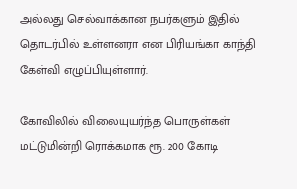அல்லது செல்வாக்கான நபர்களும் இதில் தொடர்பில் உள்ளனரா என பிரியங்கா காந்தி கேள்வி எழுப்பியுள்ளார்.

கோவிலில் விலையுயர்ந்த பொருள்கள் மட்டுமின்றி ரொக்கமாக ரூ. 200 கோடி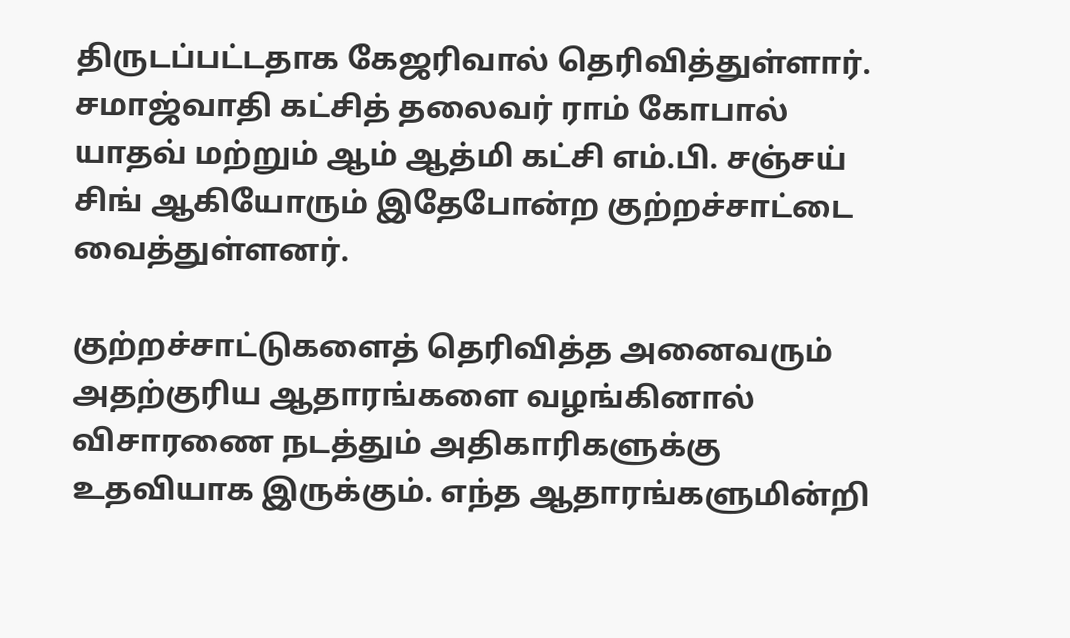திருடப்பட்டதாக கேஜரிவால் தெரிவித்துள்ளார். சமாஜ்வாதி கட்சித் தலைவர் ராம் கோபால் யாதவ் மற்றும் ஆம் ஆத்மி கட்சி எம்.பி. சஞ்சய் சிங் ஆகியோரும் இதேபோன்ற குற்றச்சாட்டை வைத்துள்ளனர்.

குற்றச்சாட்டுகளைத் தெரிவித்த அனைவரும் அதற்குரிய ஆதாரங்களை வழங்கினால் விசாரணை நடத்தும் அதிகாரிகளுக்கு உதவியாக இருக்கும். எந்த ஆதாரங்களுமின்றி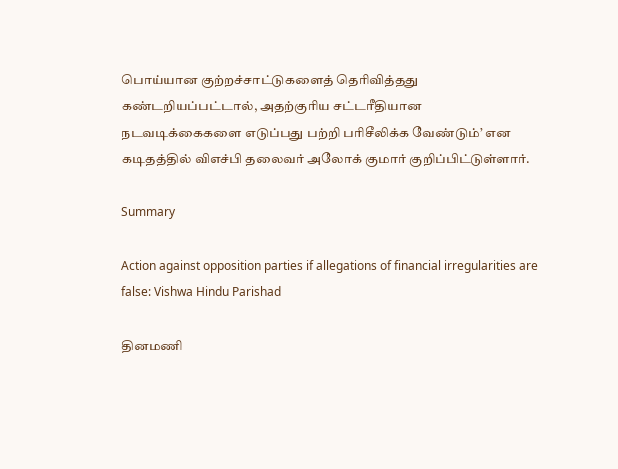பொய்யான குற்றச்சாட்டுகளைத் தெரிவித்தது கண்டறியப்பட்டால், அதற்குரிய சட்டரீதியான நடவடிக்கைகளை எடுப்பது பற்றி பரிசீலிக்க வேண்டும்’ என கடிதத்தில் விஎச்பி தலைவர் அலோக் குமார் குறிப்பிட்டுள்ளார்.

Summary

Action against opposition parties if allegations of financial irregularities are false: Vishwa Hindu Parishad

தினமணி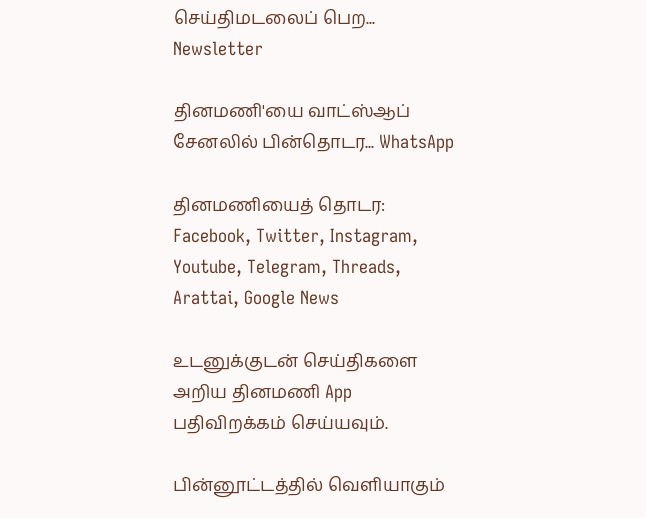செய்திமடலைப் பெற... Newsletter

தினமணி'யை வாட்ஸ்ஆப் சேனலில் பின்தொடர... WhatsApp

தினமணியைத் தொடர: Facebook, Twitter, Instagram, Youtube, Telegram, Threads, Arattai, Google News

உடனுக்குடன் செய்திகளை அறிய தினமணி App பதிவிறக்கம் செய்யவும்.

பின்னூட்டத்தில் வெளியாகும்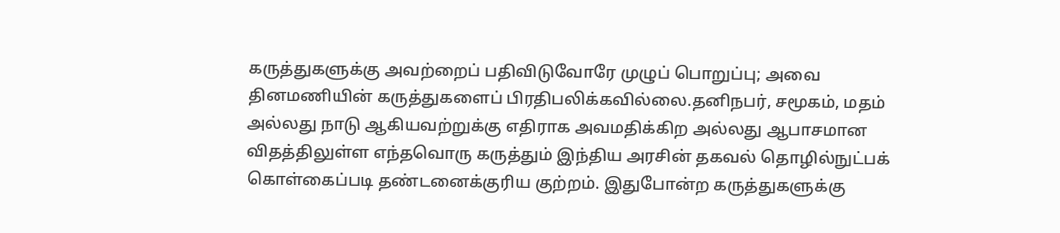கருத்துகளுக்கு அவற்றைப் பதிவிடுவோரே முழுப் பொறுப்பு; அவை தினமணியின் கருத்துகளைப் பிரதிபலிக்கவில்லை.தனிநபர், சமூகம், மதம் அல்லது நாடு ஆகியவற்றுக்கு எதிராக அவமதிக்கிற அல்லது ஆபாசமான விதத்திலுள்ள எந்தவொரு கருத்தும் இந்திய அரசின் தகவல் தொழில்நுட்பக் கொள்கைப்படி தண்டனைக்குரிய குற்றம். இதுபோன்ற கருத்துகளுக்கு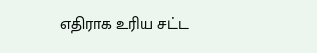எதிராக உரிய சட்ட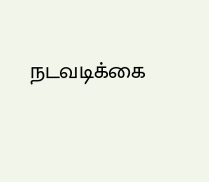நடவடிக்கை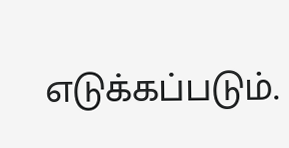எடுக்கப்படும்.